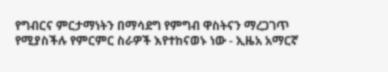የግብርና ምርታማነትን በማሳደግ የምግብ ዋስትናን ማረጋገጥ የሚያስችሉ የምርምር ስራዎች እየተከናወኑ ነው - ኢዜአ አማርኛ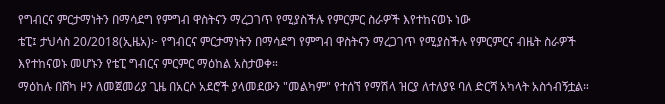የግብርና ምርታማነትን በማሳደግ የምግብ ዋስትናን ማረጋገጥ የሚያስችሉ የምርምር ስራዎች እየተከናወኑ ነው
ቴፒ፤ ታህሳስ 20/2018(ኢዜአ)፦ የግብርና ምርታማነትን በማሳደግ የምግብ ዋስትናን ማረጋገጥ የሚያስችሉ የምርምርና ብዜት ስራዎች እየተከናወኑ መሆኑን የቴፒ ግብርና ምርምር ማዕከል አስታወቀ።
ማዕከሉ በሸካ ዞን ለመጀመሪያ ጊዜ በአርሶ አደሮች ያላመደውን "መልካም" የተሰኘ የማሽላ ዝርያ ለተለያዩ ባለ ድርሻ አካላት አስጎብኝቷል።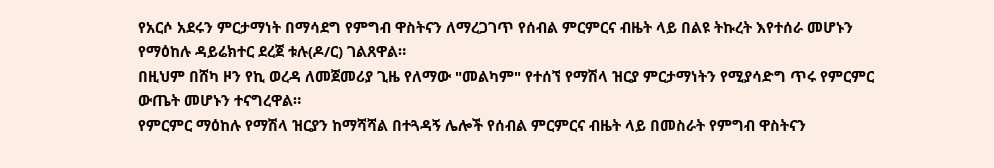የአርሶ አደሩን ምርታማነት በማሳደግ የምግብ ዋስትናን ለማረጋገጥ የሰብል ምርምርና ብዜት ላይ በልዩ ትኩረት እየተሰራ መሆኑን የማዕከሉ ዳይሬክተር ደረጀ ቱሉ(ዶ/ር) ገልጸዋል።
በዚህም በሸካ ዞን የኪ ወረዳ ለመጀመሪያ ጊዜ የለማው "መልካም" የተሰኘ የማሽላ ዝርያ ምርታማነትን የሚያሳድግ ጥሩ የምርምር ውጤት መሆኑን ተናግረዋል።
የምርምር ማዕከሉ የማሽላ ዝርያን ከማሻሻል በተጓዳኝ ሌሎች የሰብል ምርምርና ብዜት ላይ በመስራት የምግብ ዋስትናን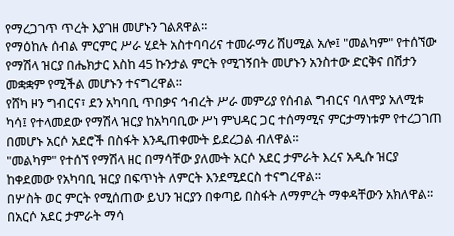የማረጋገጥ ጥረት እያገዘ መሆኑን ገልጸዋል።
የማዕከሉ ሰብል ምርምር ሥራ ሂደት አስተባባሪና ተመራማሪ ሸሀሚል አሎ፤ "መልካም" የተሰኘው የማሽላ ዝርያ በሔክታር እስከ 45 ኩንታል ምርት የሚገኝበት መሆኑን አንስተው ድርቅና በሽታን መቋቋም የሚችል መሆኑን ተናግረዋል።
የሸካ ዞን ግብርና፣ ደን አካባቢ ጥበቃና ኅብረት ሥራ መምሪያ የሰብል ግብርና ባለሞያ አለሚቱ ካሳ፤ የተላመደው የማሽላ ዝርያ ከአካባቢው ሥነ ምህዳር ጋር ተሰማሚና ምርታማነቱም የተረጋገጠ በመሆኑ አርሶ አደሮች በስፋት እንዲጠቀሙት ይደረጋል ብለዋል።
"መልካም" የተሰኘ የማሽላ ዘር በማሳቸው ያለሙት አርሶ አደር ታምራት እረና አዲሱ ዝርያ ከቀደመው የአካባቢ ዝርያ በፍጥነት ለምርት እንደሚደርስ ተናግረዋል።
በሦስት ወር ምርት የሚሰጠው ይህን ዝርያን በቀጣይ በስፋት ለማምረት ማቀዳቸውን አክለዋል።
በአርሶ አደር ታምራት ማሳ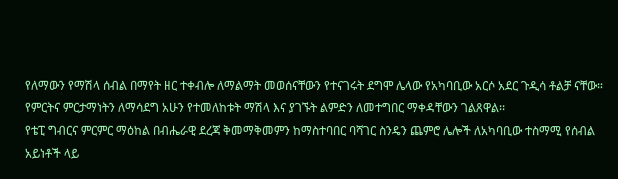የለማውን የማሽላ ሰብል በማየት ዘር ተቀብሎ ለማልማት መወሰናቸውን የተናገሩት ደግሞ ሌላው የአካባቢው አርሶ አደር ጉዲሳ ቶልቻ ናቸው።
የምርትና ምርታማነትን ለማሳደግ አሁን የተመለከቱት ማሽላ እና ያገኙት ልምድን ለመተግበር ማቀዳቸውን ገልጸዋል፡፡
የቴፒ ግብርና ምርምር ማዕከል በብሔራዊ ደረጃ ቅመማቅመምን ከማስተባበር ባሻገር ስንዴን ጨምሮ ሌሎች ለአካባቢው ተስማሚ የሰብል አይነቶች ላይ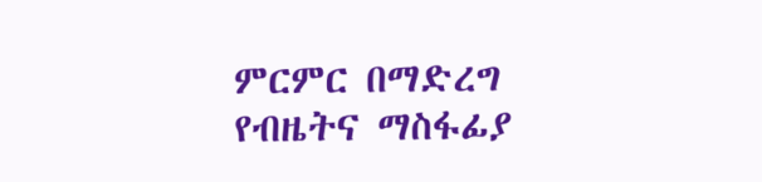ምርምር በማድረግ የብዜትና ማስፋፊያ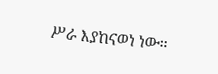ሥራ እያከናወነ ነው።